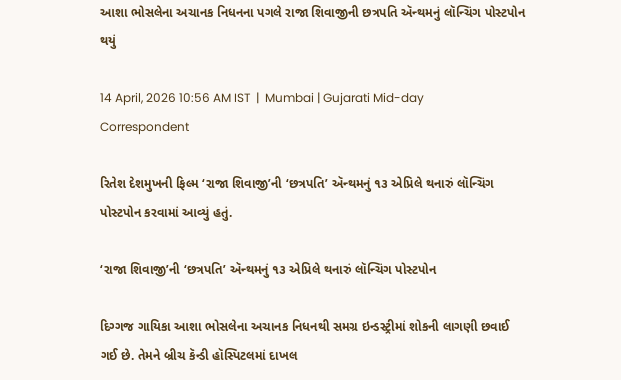આશા ભોસલેના અચાનક નિધનના પગલે રાજા શિવાજીની છત્રપતિ ઍન્થમનું લૉન્ચિંગ પોસ્ટપોન થયું

14 April, 2026 10:56 AM IST  |  Mumbai | Gujarati Mid-day Correspondent

રિતેશ દેશમુખની ફિલ્મ ‘રાજા શિવાજી’ની ‘છત્રપતિ’ ઍન્થમનું ૧૩ એપ્રિલે થનારું લૉન્ચિંગ પોસ્ટપોન કરવામાં આવ્યું હતું.

‘રાજા શિવાજી’ની ‘છત્રપતિ’ ઍન્થમનું ૧૩ એપ્રિલે થનારું લૉન્ચિંગ પોસ્ટપોન

દિગ્ગજ ગાયિકા આશા ભોસલેના અચાનક નિધનથી સમગ્ર ઇન્ડસ્ટ્રીમાં શોકની લાગણી છવાઈ ગઈ છે. તેમને બ્રીચ કૅન્ડી હૉસ્પિટલમાં દાખલ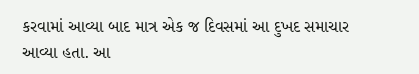કરવામાં આવ્યા બાદ માત્ર એક જ દિવસમાં આ દુખદ સમાચાર આવ્યા હતા. આ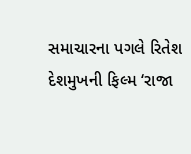સમાચારના પગલે રિતેશ દેશમુખની ફિલ્મ ‘રાજા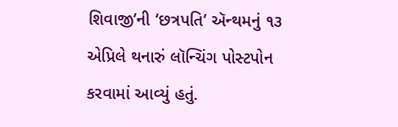શિવાજી’ની ‘છત્રપતિ’ ઍન્થમનું ૧૩ એપ્રિલે થનારું લૉન્ચિંગ પોસ્ટપોન કરવામાં આવ્યું હતું.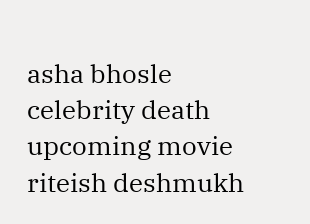asha bhosle celebrity death upcoming movie riteish deshmukh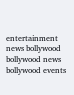entertainment news bollywood bollywood news bollywood events